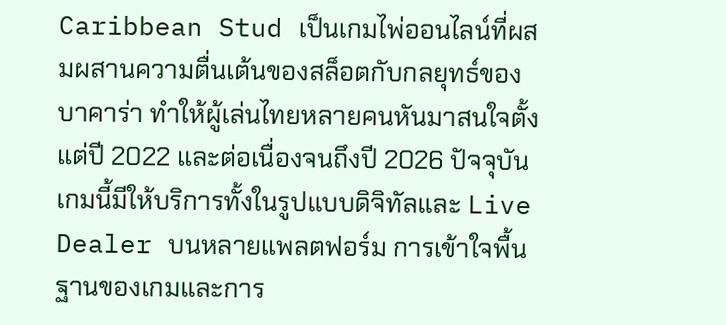Caribbean Stud เป็นเกมไพ่ออนไลน์ที่ผสมผสานความตื่นเต้นของสล็อตกับกลยุทธ์ของบาคาร่า ทำให้ผู้เล่นไทยหลายคนหันมาสนใจตั้งแต่ปี 2022 และต่อเนื่องจนถึงปี 2026 ปัจจุบันเกมนี้มีให้บริการทั้งในรูปแบบดิจิทัลและ Live Dealer บนหลายแพลตฟอร์ม การเข้าใจพื้นฐานของเกมและการ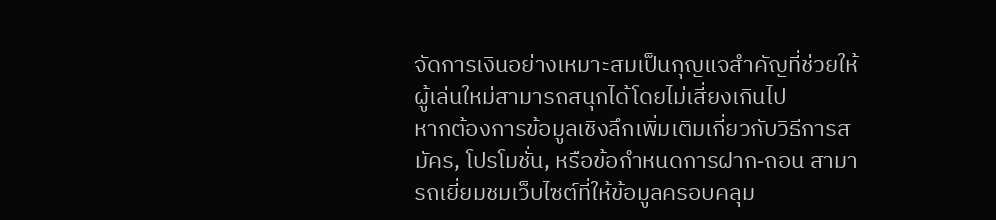จัดการเงินอย่างเหมาะสมเป็นกุญแจสำคัญที่ช่วยให้ผู้เล่นใหม่สามารถสนุกได้โดยไม่เสี่ยงเกินไป
หากต้องการข้อมูลเชิงลึกเพิ่มเติมเกี่ยวกับวิธีการสมัคร, โปรโมชั่น, หรือข้อกำหนดการฝาก‑ถอน สามารถเยี่ยมชมเว็บไซต์ที่ให้ข้อมูลครอบคลุม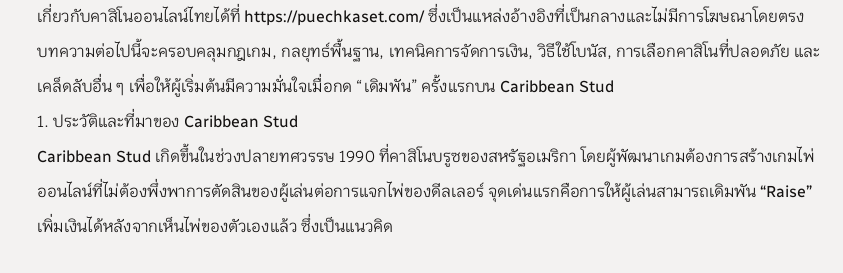เกี่ยวกับคาสิโนออนไลน์ไทยได้ที่ https://puechkaset.com/ ซึ่งเป็นแหล่งอ้างอิงที่เป็นกลางและไม่มีการโฆษณาโดยตรง
บทความต่อไปนี้จะครอบคลุมกฎเกม, กลยุทธ์พื้นฐาน, เทคนิคการจัดการเงิน, วิธีใช้โบนัส, การเลือกคาสิโนที่ปลอดภัย และเคล็ดลับอื่น ๆ เพื่อให้ผู้เริ่มต้นมีความมั่นใจเมื่อกด “เดิมพัน” ครั้งแรกบน Caribbean Stud
1. ประวัติและที่มาของ Caribbean Stud
Caribbean Stud เกิดขึ้นในช่วงปลายทศวรรษ 1990 ที่คาสิโนบรูซของสหรัฐอเมริกา โดยผู้พัฒนาเกมต้องการสร้างเกมไพ่ออนไลน์ที่ไม่ต้องพึ่งพาการตัดสินของผู้เล่นต่อการแจกไพ่ของดีลเลอร์ จุดเด่นแรกคือการให้ผู้เล่นสามารถเดิมพัน “Raise” เพิ่มเงินได้หลังจากเห็นไพ่ของตัวเองแล้ว ซึ่งเป็นแนวคิด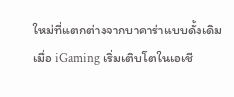ใหม่ที่แตกต่างจากบาคาร่าแบบดั้งเดิม
เมื่อ iGaming เริ่มเติบโตในเอเชี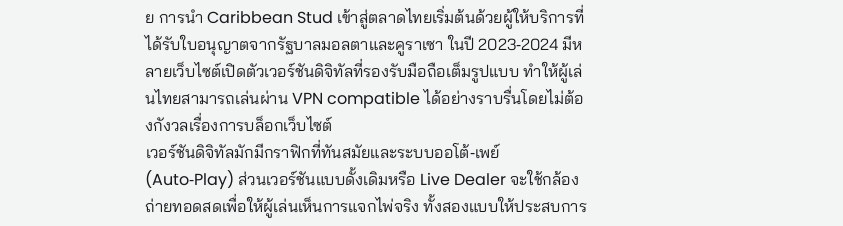ย การนำ Caribbean Stud เข้าสู่ตลาดไทยเริ่มต้นด้วยผู้ให้บริการที่ได้รับใบอนุญาตจากรัฐบาลมอลตาและคูราเซา ในปี 2023‑2024 มีหลายเว็บไซต์เปิดตัวเวอร์ชันดิจิทัลที่รองรับมือถือเต็มรูปแบบ ทำให้ผู้เล่นไทยสามารถเล่นผ่าน VPN compatible ได้อย่างราบรื่นโดยไม่ต้องกังวลเรื่องการบล็อกเว็บไซต์
เวอร์ชันดิจิทัลมักมีกราฟิกที่ทันสมัยและระบบออโต้‑เพย์ (Auto‑Play) ส่วนเวอร์ชันแบบดั้งเดิมหรือ Live Dealer จะใช้กล้องถ่ายทอดสดเพื่อให้ผู้เล่นเห็นการแจกไพ่จริง ทั้งสองแบบให้ประสบการ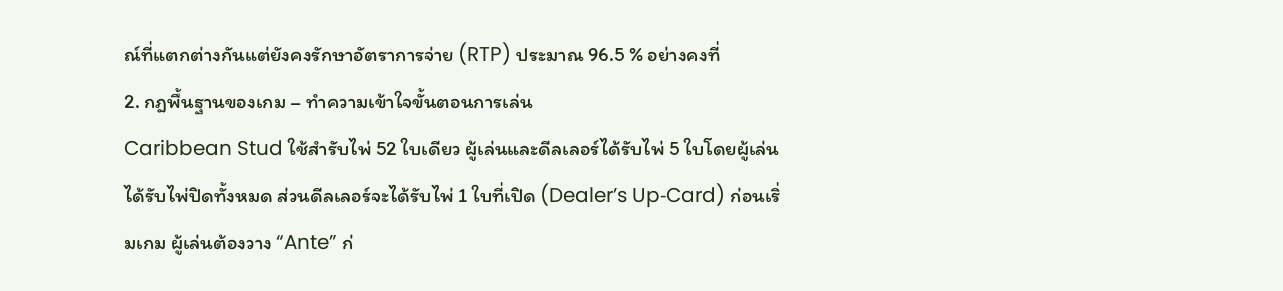ณ์ที่แตกต่างกันแต่ยังคงรักษาอัตราการจ่าย (RTP) ประมาณ 96.5 % อย่างคงที่
2. กฎพื้นฐานของเกม – ทำความเข้าใจขั้นตอนการเล่น
Caribbean Stud ใช้สำรับไพ่ 52 ใบเดียว ผู้เล่นและดีลเลอร์ได้รับไพ่ 5 ใบโดยผู้เล่นได้รับไพ่ปิดทั้งหมด ส่วนดีลเลอร์จะได้รับไพ่ 1 ใบที่เปิด (Dealer’s Up‑Card) ก่อนเริ่มเกม ผู้เล่นต้องวาง “Ante” ก่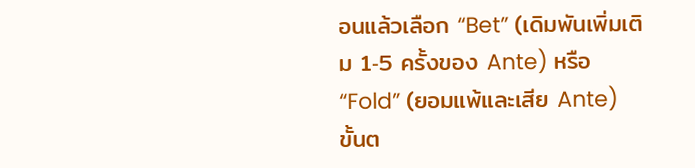อนแล้วเลือก “Bet” (เดิมพันเพิ่มเติม 1‑5 ครั้งของ Ante) หรือ “Fold” (ยอมแพ้และเสีย Ante)
ขั้นต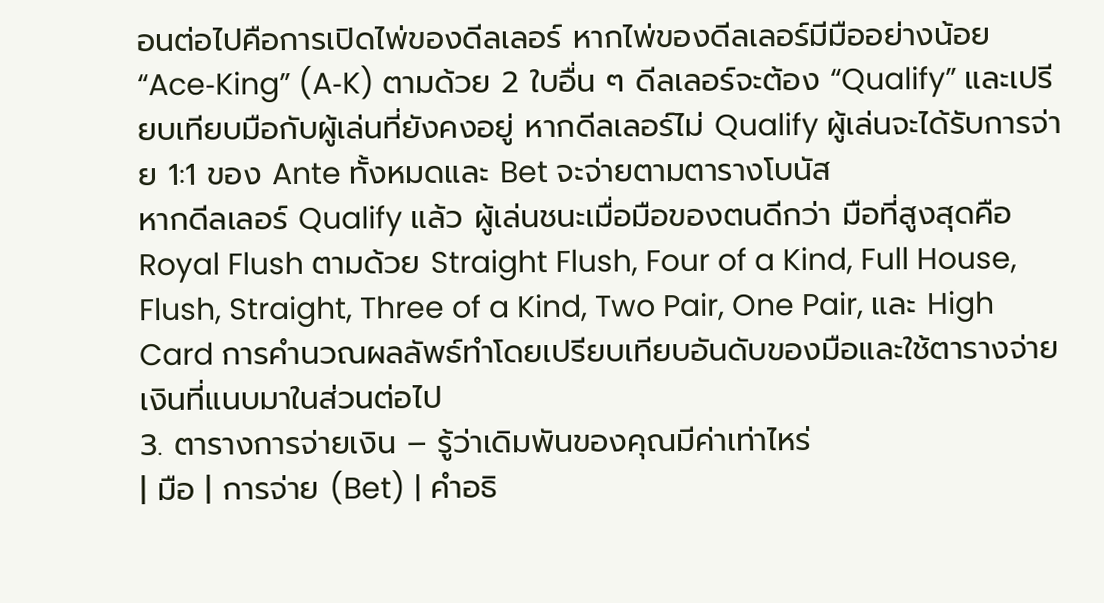อนต่อไปคือการเปิดไพ่ของดีลเลอร์ หากไพ่ของดีลเลอร์มีมืออย่างน้อย “Ace‑King” (A‑K) ตามด้วย 2 ใบอื่น ๆ ดีลเลอร์จะต้อง “Qualify” และเปรียบเทียบมือกับผู้เล่นที่ยังคงอยู่ หากดีลเลอร์ไม่ Qualify ผู้เล่นจะได้รับการจ่าย 1:1 ของ Ante ทั้งหมดและ Bet จะจ่ายตามตารางโบนัส
หากดีลเลอร์ Qualify แล้ว ผู้เล่นชนะเมื่อมือของตนดีกว่า มือที่สูงสุดคือ Royal Flush ตามด้วย Straight Flush, Four of a Kind, Full House, Flush, Straight, Three of a Kind, Two Pair, One Pair, และ High Card การคำนวณผลลัพธ์ทำโดยเปรียบเทียบอันดับของมือและใช้ตารางจ่ายเงินที่แนบมาในส่วนต่อไป
3. ตารางการจ่ายเงิน – รู้ว่าเดิมพันของคุณมีค่าเท่าไหร่
| มือ | การจ่าย (Bet) | คำอธิ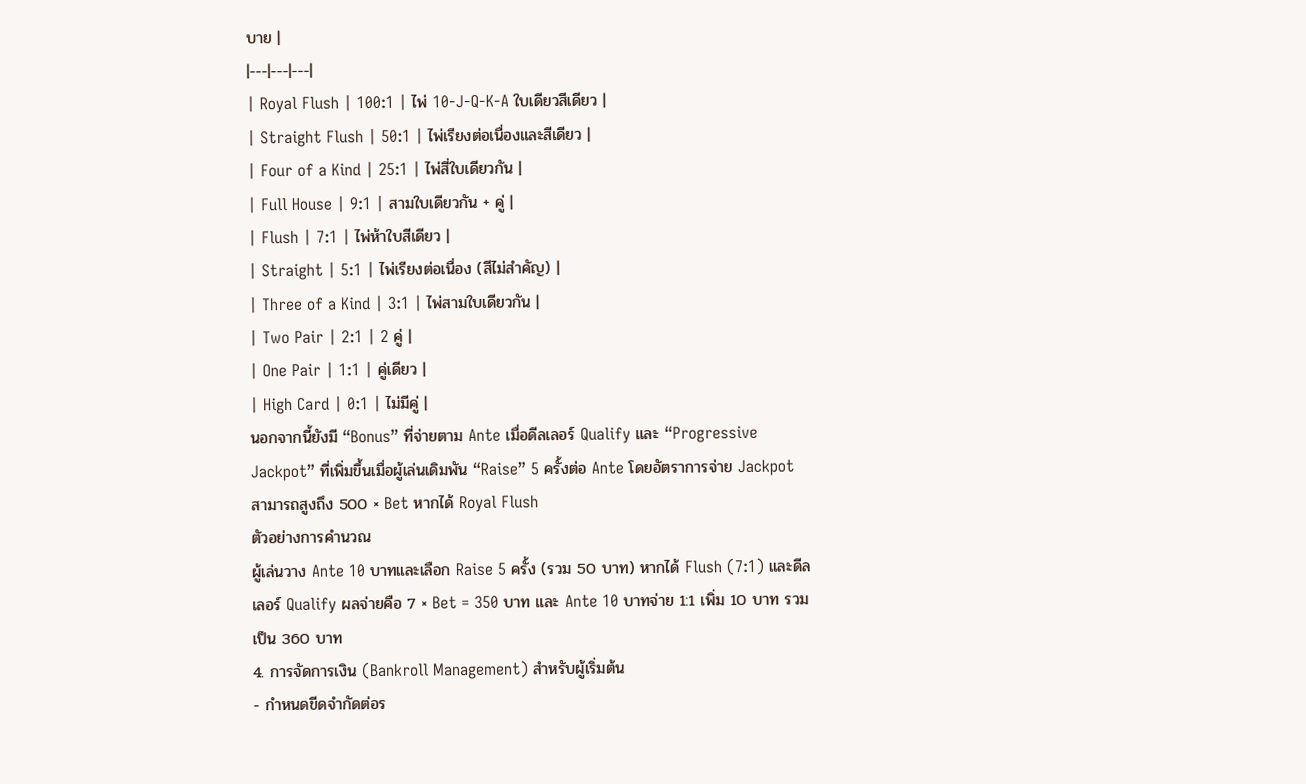บาย |
|---|---|---|
| Royal Flush | 100:1 | ไพ่ 10‑J‑Q‑K‑A ใบเดียวสีเดียว |
| Straight Flush | 50:1 | ไพ่เรียงต่อเนื่องและสีเดียว |
| Four of a Kind | 25:1 | ไพ่สี่ใบเดียวกัน |
| Full House | 9:1 | สามใบเดียวกัน + คู่ |
| Flush | 7:1 | ไพ่ห้าใบสีเดียว |
| Straight | 5:1 | ไพ่เรียงต่อเนื่อง (สีไม่สำคัญ) |
| Three of a Kind | 3:1 | ไพ่สามใบเดียวกัน |
| Two Pair | 2:1 | 2 คู่ |
| One Pair | 1:1 | คู่เดียว |
| High Card | 0:1 | ไม่มีคู่ |
นอกจากนี้ยังมี “Bonus” ที่จ่ายตาม Ante เมื่อดีลเลอร์ Qualify และ “Progressive Jackpot” ที่เพิ่มขึ้นเมื่อผู้เล่นเดิมพัน “Raise” 5 ครั้งต่อ Ante โดยอัตราการจ่าย Jackpot สามารถสูงถึง 500 × Bet หากได้ Royal Flush
ตัวอย่างการคำนวณ
ผู้เล่นวาง Ante 10 บาทและเลือก Raise 5 ครั้ง (รวม 50 บาท) หากได้ Flush (7:1) และดีลเลอร์ Qualify ผลจ่ายคือ 7 × Bet = 350 บาท และ Ante 10 บาทจ่าย 1:1 เพิ่ม 10 บาท รวมเป็น 360 บาท
4. การจัดการเงิน (Bankroll Management) สำหรับผู้เริ่มต้น
- กำหนดขีดจำกัดต่อร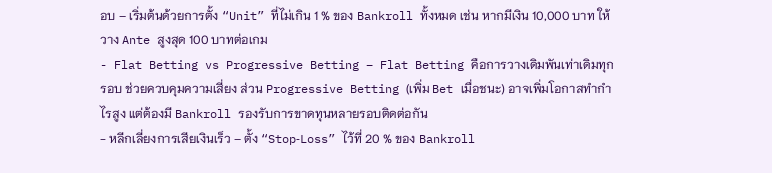อบ – เริ่มต้นด้วยการตั้ง “Unit” ที่ไม่เกิน 1 % ของ Bankroll ทั้งหมด เช่น หากมีเงิน 10,000 บาท ให้วาง Ante สูงสุด 100 บาทต่อเกม
- Flat Betting vs Progressive Betting – Flat Betting คือการวางเดิมพันเท่าเดิมทุกรอบ ช่วยควบคุมความเสี่ยง ส่วน Progressive Betting (เพิ่ม Bet เมื่อชนะ) อาจเพิ่มโอกาสทำกำไรสูง แต่ต้องมี Bankroll รองรับการขาดทุนหลายรอบติดต่อกัน
- หลีกเลี่ยงการเสียเงินเร็ว – ตั้ง “Stop‑Loss” ไว้ที่ 20 % ของ Bankroll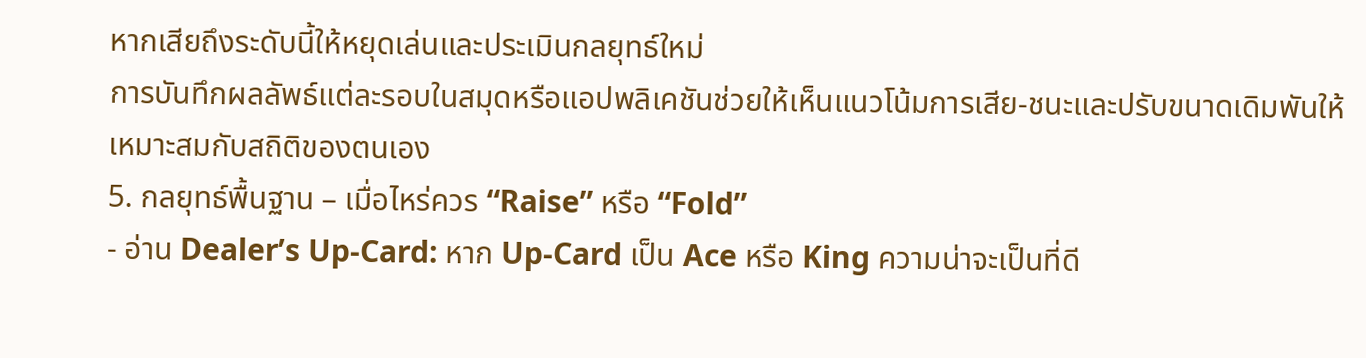หากเสียถึงระดับนี้ให้หยุดเล่นและประเมินกลยุทธ์ใหม่
การบันทึกผลลัพธ์แต่ละรอบในสมุดหรือแอปพลิเคชันช่วยให้เห็นแนวโน้มการเสีย‑ชนะและปรับขนาดเดิมพันให้เหมาะสมกับสถิติของตนเอง
5. กลยุทธ์พื้นฐาน – เมื่อไหร่ควร “Raise” หรือ “Fold”
- อ่าน Dealer’s Up‑Card: หาก Up‑Card เป็น Ace หรือ King ความน่าจะเป็นที่ดี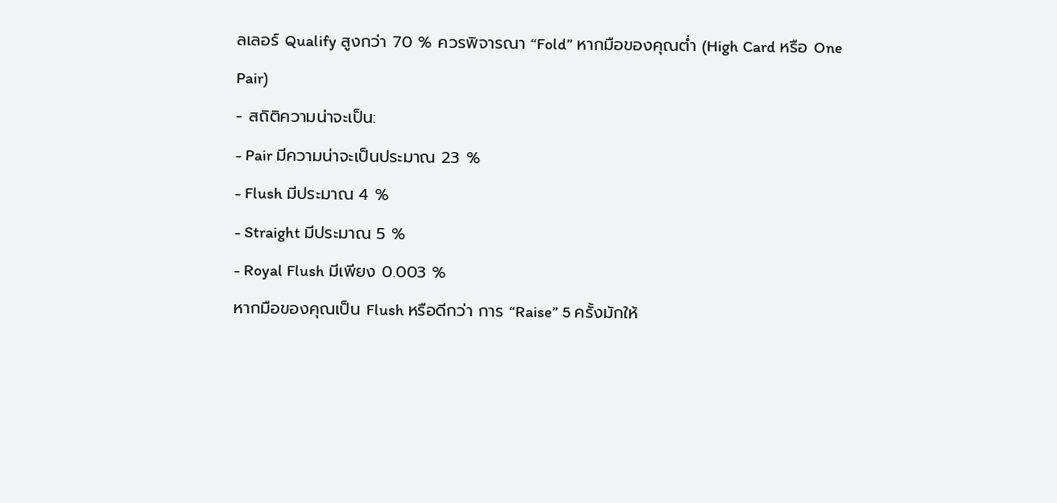ลเลอร์ Qualify สูงกว่า 70 % ควรพิจารณา “Fold” หากมือของคุณต่ำ (High Card หรือ One Pair)
- สถิติความน่าจะเป็น:
- Pair มีความน่าจะเป็นประมาณ 23 %
- Flush มีประมาณ 4 %
- Straight มีประมาณ 5 %
- Royal Flush มีเพียง 0.003 %
หากมือของคุณเป็น Flush หรือดีกว่า การ “Raise” 5 ครั้งมักให้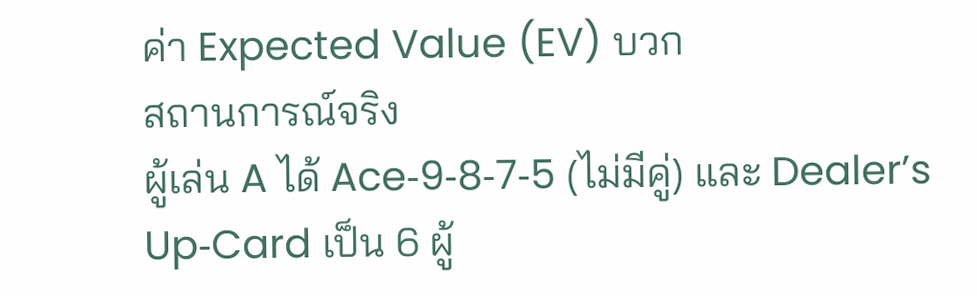ค่า Expected Value (EV) บวก
สถานการณ์จริง
ผู้เล่น A ได้ Ace‑9‑8‑7‑5 (ไม่มีคู่) และ Dealer’s Up‑Card เป็น 6 ผู้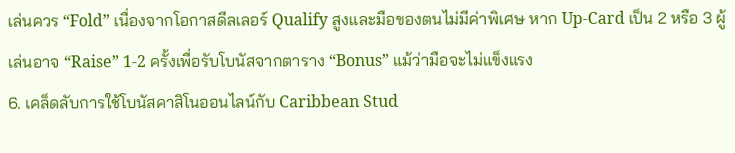เล่นควร “Fold” เนื่องจากโอกาสดีลเลอร์ Qualify สูงและมือของตนไม่มีค่าพิเศษ หาก Up‑Card เป็น 2 หรือ 3 ผู้เล่นอาจ “Raise” 1‑2 ครั้งเพื่อรับโบนัสจากตาราง “Bonus” แม้ว่ามือจะไม่แข็งแรง
6. เคล็ดลับการใช้โบนัสคาสิโนออนไลน์กับ Caribbean Stud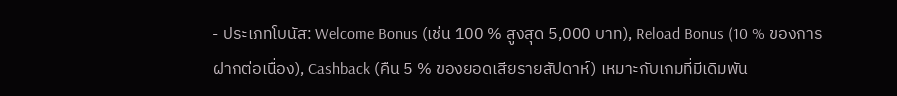- ประเภทโบนัส: Welcome Bonus (เช่น 100 % สูงสุด 5,000 บาท), Reload Bonus (10 % ของการฝากต่อเนื่อง), Cashback (คืน 5 % ของยอดเสียรายสัปดาห์) เหมาะกับเกมที่มีเดิมพัน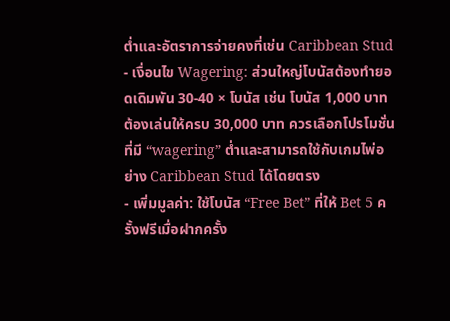ต่ำและอัตราการจ่ายคงที่เช่น Caribbean Stud
- เงื่อนไข Wagering: ส่วนใหญ่โบนัสต้องทำยอดเดิมพัน 30‑40 × โบนัส เช่น โบนัส 1,000 บาทต้องเล่นให้ครบ 30,000 บาท ควรเลือกโปรโมชั่นที่มี “wagering” ต่ำและสามารถใช้กับเกมไพ่อย่าง Caribbean Stud ได้โดยตรง
- เพิ่มมูลค่า: ใช้โบนัส “Free Bet” ที่ให้ Bet 5 ครั้งฟรีเมื่อฝากครั้ง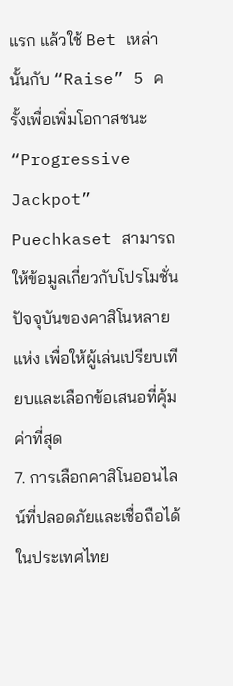แรก แล้วใช้ Bet เหล่านั้นกับ “Raise” 5 ครั้งเพื่อเพิ่มโอกาสชนะ “Progressive Jackpot”
Puechkaset สามารถให้ข้อมูลเกี่ยวกับโปรโมชั่นปัจจุบันของคาสิโนหลายแห่ง เพื่อให้ผู้เล่นเปรียบเทียบและเลือกข้อเสนอที่คุ้มค่าที่สุด
7. การเลือกคาสิโนออนไลน์ที่ปลอดภัยและเชื่อถือได้ในประเทศไทย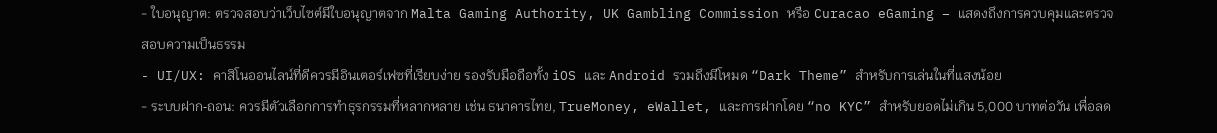- ใบอนุญาต: ตรวจสอบว่าเว็บไซต์มีใบอนุญาตจาก Malta Gaming Authority, UK Gambling Commission หรือ Curacao eGaming – แสดงถึงการควบคุมและตรวจสอบความเป็นธรรม
- UI/UX: คาสิโนออนไลน์ที่ดีควรมีอินเตอร์เฟซที่เรียบง่าย รองรับมือถือทั้ง iOS และ Android รวมถึงมีโหมด “Dark Theme” สำหรับการเล่นในที่แสงน้อย
- ระบบฝาก‑ถอน: ควรมีตัวเลือกการทำธุรกรรมที่หลากหลาย เช่น ธนาคารไทย, TrueMoney, eWallet, และการฝากโดย “no KYC” สำหรับยอดไม่เกิน 5,000 บาทต่อวัน เพื่อลด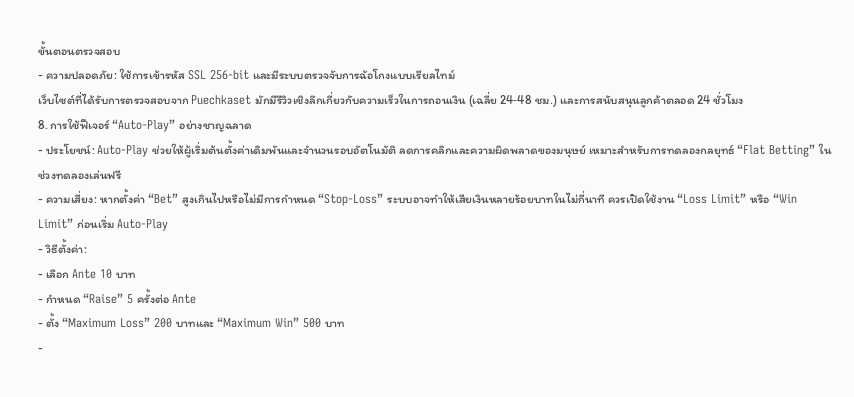ขั้นตอนตรวจสอบ
- ความปลอดภัย: ใช้การเข้ารหัส SSL 256‑bit และมีระบบตรวจจับการฉ้อโกงแบบเรียลไทม์
เว็บไซต์ที่ได้รับการตรวจสอบจาก Puechkaset มักมีรีวิวเชิงลึกเกี่ยวกับความเร็วในการถอนเงิน (เฉลี่ย 24‑48 ชม.) และการสนับสนุนลูกค้าตลอด 24 ชั่วโมง
8. การใช้ฟีเจอร์ “Auto‑Play” อย่างชาญฉลาด
- ประโยชน์: Auto‑Play ช่วยให้ผู้เริ่มต้นตั้งค่าเดิมพันและจำนวนรอบอัตโนมัติ ลดการคลิกและความผิดพลาดของมนุษย์ เหมาะสำหรับการทดลองกลยุทธ์ “Flat Betting” ในช่วงทดลองเล่นฟรี
- ความเสี่ยง: หากตั้งค่า “Bet” สูงเกินไปหรือไม่มีการกำหนด “Stop‑Loss” ระบบอาจทำให้เสียเงินหลายร้อยบาทในไม่กี่นาที ควรเปิดใช้งาน “Loss Limit” หรือ “Win Limit” ก่อนเริ่ม Auto‑Play
- วิธีตั้งค่า:
- เลือก Ante 10 บาท
- กำหนด “Raise” 5 ครั้งต่อ Ante
- ตั้ง “Maximum Loss” 200 บาทและ “Maximum Win” 500 บาท
-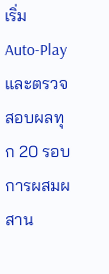เริ่ม Auto‑Play และตรวจสอบผลทุก 20 รอบ
การผสมผสาน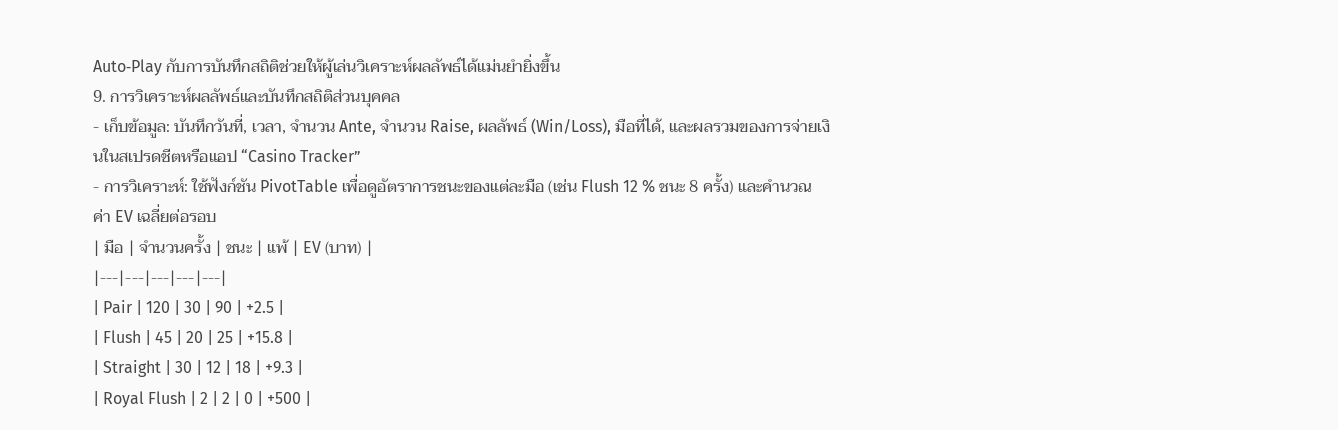Auto‑Play กับการบันทึกสถิติช่วยให้ผู้เล่นวิเคราะห์ผลลัพธ์ได้แม่นยำยิ่งขึ้น
9. การวิเคราะห์ผลลัพธ์และบันทึกสถิติส่วนบุคคล
- เก็บข้อมูล: บันทึกวันที่, เวลา, จำนวน Ante, จำนวน Raise, ผลลัพธ์ (Win/Loss), มือที่ได้, และผลรวมของการจ่ายเงินในสเปรดชีตหรือแอป “Casino Tracker”
- การวิเคราะห์: ใช้ฟังก์ชัน PivotTable เพื่อดูอัตราการชนะของแต่ละมือ (เช่น Flush 12 % ชนะ 8 ครั้ง) และคำนวณค่า EV เฉลี่ยต่อรอบ
| มือ | จำนวนครั้ง | ชนะ | แพ้ | EV (บาท) |
|---|---|---|---|---|
| Pair | 120 | 30 | 90 | +2.5 |
| Flush | 45 | 20 | 25 | +15.8 |
| Straight | 30 | 12 | 18 | +9.3 |
| Royal Flush | 2 | 2 | 0 | +500 |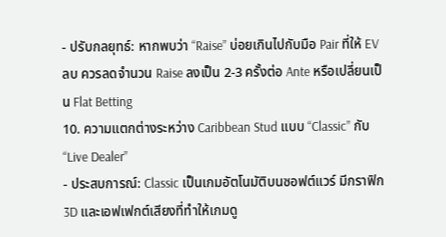- ปรับกลยุทธ์: หากพบว่า “Raise” บ่อยเกินไปกับมือ Pair ที่ให้ EV ลบ ควรลดจำนวน Raise ลงเป็น 2‑3 ครั้งต่อ Ante หรือเปลี่ยนเป็น Flat Betting
10. ความแตกต่างระหว่าง Caribbean Stud แบบ “Classic” กับ “Live Dealer”
- ประสบการณ์: Classic เป็นเกมอัตโนมัติบนซอฟต์แวร์ มีกราฟิก 3D และเอฟเฟกต์เสียงที่ทำให้เกมดู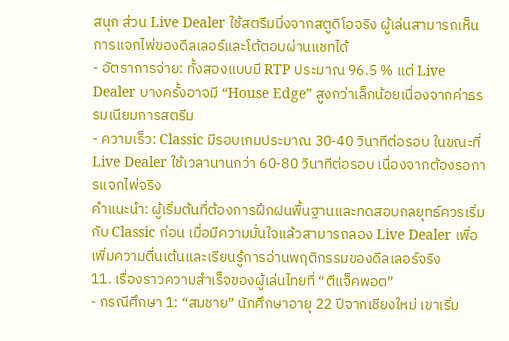สนุก ส่วน Live Dealer ใช้สตรีมมิ่งจากสตูดิโอจริง ผู้เล่นสามารถเห็นการแจกไพ่ของดีลเลอร์และโต้ตอบผ่านแชทได้
- อัตราการจ่าย: ทั้งสองแบบมี RTP ประมาณ 96.5 % แต่ Live Dealer บางครั้งอาจมี “House Edge” สูงกว่าเล็กน้อยเนื่องจากค่าธรรมเนียมการสตรีม
- ความเร็ว: Classic มีรอบเกมประมาณ 30‑40 วินาทีต่อรอบ ในขณะที่ Live Dealer ใช้เวลานานกว่า 60‑80 วินาทีต่อรอบ เนื่องจากต้องรอการแจกไพ่จริง
คำแนะนำ: ผู้เริ่มต้นที่ต้องการฝึกฝนพื้นฐานและทดสอบกลยุทธ์ควรเริ่มกับ Classic ก่อน เมื่อมีความมั่นใจแล้วสามารถลอง Live Dealer เพื่อเพิ่มความตื่นเต้นและเรียนรู้การอ่านพฤติกรรมของดีลเลอร์จริง
11. เรื่องราวความสำเร็จของผู้เล่นไทยที่ “ตีแจ็คพอต”
- กรณีศึกษา 1: “สมชาย” นักศึกษาอายุ 22 ปีจากเชียงใหม่ เขาเริ่ม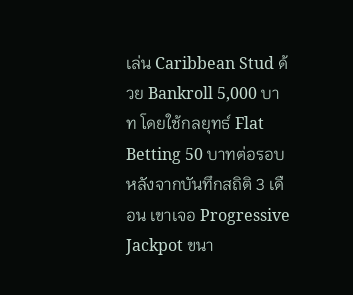เล่น Caribbean Stud ด้วย Bankroll 5,000 บาท โดยใช้กลยุทธ์ Flat Betting 50 บาทต่อรอบ หลังจากบันทึกสถิติ 3 เดือน เขาเจอ Progressive Jackpot ขนา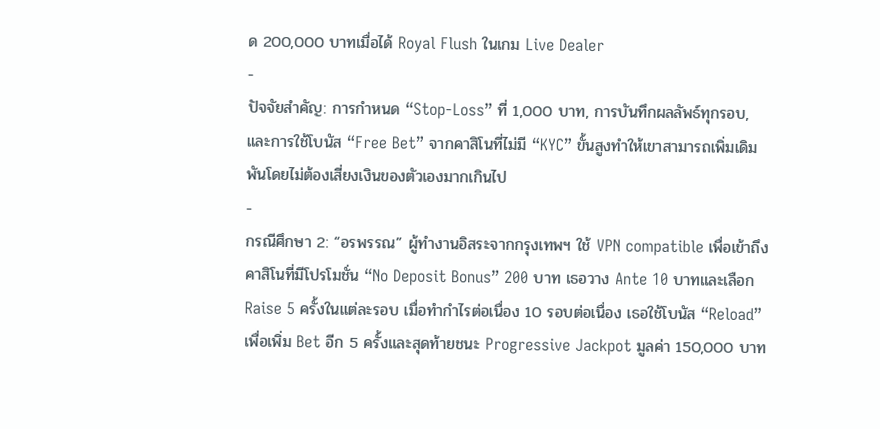ด 200,000 บาทเมื่อได้ Royal Flush ในเกม Live Dealer
-
ปัจจัยสำคัญ: การกำหนด “Stop‑Loss” ที่ 1,000 บาท, การบันทึกผลลัพธ์ทุกรอบ, และการใช้โบนัส “Free Bet” จากคาสิโนที่ไม่มี “KYC” ขั้นสูงทำให้เขาสามารถเพิ่มเดิมพันโดยไม่ต้องเสี่ยงเงินของตัวเองมากเกินไป
-
กรณีศึกษา 2: “อรพรรณ” ผู้ทำงานอิสระจากกรุงเทพฯ ใช้ VPN compatible เพื่อเข้าถึงคาสิโนที่มีโปรโมชั่น “No Deposit Bonus” 200 บาท เธอวาง Ante 10 บาทและเลือก Raise 5 ครั้งในแต่ละรอบ เมื่อทำกำไรต่อเนื่อง 10 รอบต่อเนื่อง เธอใช้โบนัส “Reload” เพื่อเพิ่ม Bet อีก 5 ครั้งและสุดท้ายชนะ Progressive Jackpot มูลค่า 150,000 บาท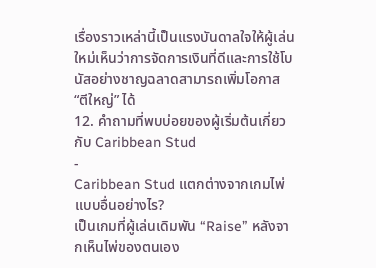เรื่องราวเหล่านี้เป็นแรงบันดาลใจให้ผู้เล่นใหม่เห็นว่าการจัดการเงินที่ดีและการใช้โบนัสอย่างชาญฉลาดสามารถเพิ่มโอกาส “ตีใหญ่” ได้
12. คำถามที่พบบ่อยของผู้เริ่มต้นเกี่ยวกับ Caribbean Stud
-
Caribbean Stud แตกต่างจากเกมไพ่แบบอื่นอย่างไร?
เป็นเกมที่ผู้เล่นเดิมพัน “Raise” หลังจากเห็นไพ่ของตนเอง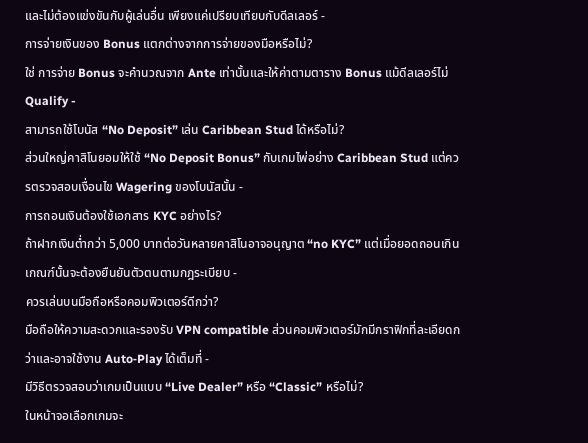และไม่ต้องแข่งขันกับผู้เล่นอื่น เพียงแค่เปรียบเทียบกับดีลเลอร์ -
การจ่ายเงินของ Bonus แตกต่างจากการจ่ายของมือหรือไม่?
ใช่ การจ่าย Bonus จะคำนวณจาก Ante เท่านั้นและให้ค่าตามตาราง Bonus แม้ดีลเลอร์ไม่ Qualify -
สามารถใช้โบนัส “No Deposit” เล่น Caribbean Stud ได้หรือไม่?
ส่วนใหญ่คาสิโนยอมให้ใช้ “No Deposit Bonus” กับเกมไพ่อย่าง Caribbean Stud แต่ควรตรวจสอบเงื่อนไข Wagering ของโบนัสนั้น -
การถอนเงินต้องใช้เอกสาร KYC อย่างไร?
ถ้าฝากเงินต่ำกว่า 5,000 บาทต่อวันหลายคาสิโนอาจอนุญาต “no KYC” แต่เมื่อยอดถอนเกินเกณฑ์นั้นจะต้องยืนยันตัวตนตามกฎระเบียบ -
ควรเล่นบนมือถือหรือคอมพิวเตอร์ดีกว่า?
มือถือให้ความสะดวกและรองรับ VPN compatible ส่วนคอมพิวเตอร์มักมีกราฟิกที่ละเอียดกว่าและอาจใช้งาน Auto‑Play ได้เต็มที่ -
มีวิธีตรวจสอบว่าเกมเป็นแบบ “Live Dealer” หรือ “Classic” หรือไม่?
ในหน้าจอเลือกเกมจะ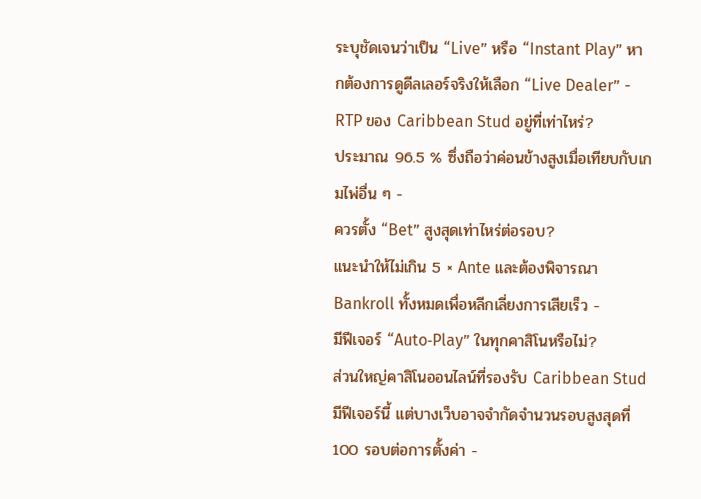ระบุชัดเจนว่าเป็น “Live” หรือ “Instant Play” หากต้องการดูดีลเลอร์จริงให้เลือก “Live Dealer” -
RTP ของ Caribbean Stud อยู่ที่เท่าไหร่?
ประมาณ 96.5 % ซึ่งถือว่าค่อนข้างสูงเมื่อเทียบกับเกมไพ่อื่น ๆ -
ควรตั้ง “Bet” สูงสุดเท่าไหร่ต่อรอบ?
แนะนำให้ไม่เกิน 5 × Ante และต้องพิจารณา Bankroll ทั้งหมดเพื่อหลีกเลี่ยงการเสียเร็ว -
มีฟีเจอร์ “Auto‑Play” ในทุกคาสิโนหรือไม่?
ส่วนใหญ่คาสิโนออนไลน์ที่รองรับ Caribbean Stud มีฟีเจอร์นี้ แต่บางเว็บอาจจำกัดจำนวนรอบสูงสุดที่ 100 รอบต่อการตั้งค่า -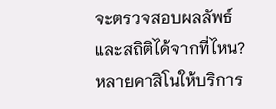จะตรวจสอบผลลัพธ์และสถิติได้จากที่ไหน?
หลายคาสิโนให้บริการ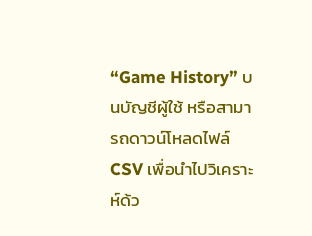“Game History” บนบัญชีผู้ใช้ หรือสามารถดาวน์โหลดไฟล์ CSV เพื่อนำไปวิเคราะห์ด้ว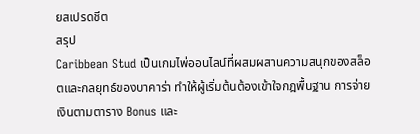ยสเปรดชีต
สรุป
Caribbean Stud เป็นเกมไพ่ออนไลน์ที่ผสมผสานความสนุกของสล็อตและกลยุทธ์ของบาคาร่า ทำให้ผู้เริ่มต้นต้องเข้าใจกฎพื้นฐาน การจ่ายเงินตามตาราง Bonus และ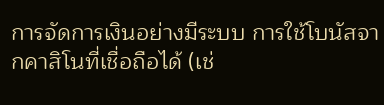การจัดการเงินอย่างมีระบบ การใช้โบนัสจากคาสิโนที่เชื่อถือได้ (เช่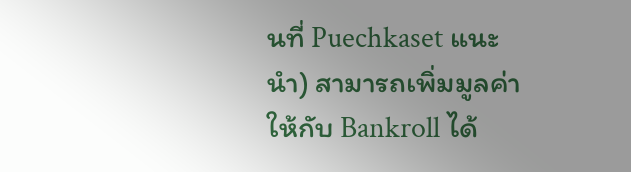นที่ Puechkaset แนะนำ) สามารถเพิ่มมูลค่าให้กับ Bankroll ได้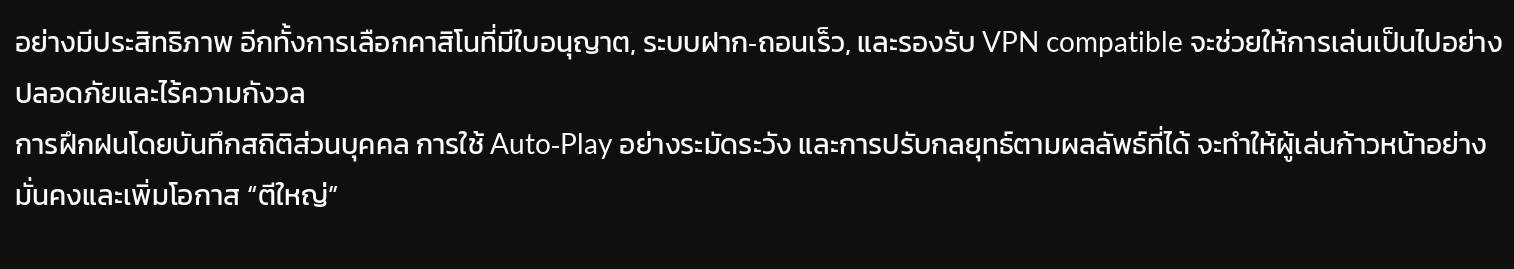อย่างมีประสิทธิภาพ อีกทั้งการเลือกคาสิโนที่มีใบอนุญาต, ระบบฝาก‑ถอนเร็ว, และรองรับ VPN compatible จะช่วยให้การเล่นเป็นไปอย่างปลอดภัยและไร้ความกังวล
การฝึกฝนโดยบันทึกสถิติส่วนบุคคล การใช้ Auto‑Play อย่างระมัดระวัง และการปรับกลยุทธ์ตามผลลัพธ์ที่ได้ จะทำให้ผู้เล่นก้าวหน้าอย่างมั่นคงและเพิ่มโอกาส “ตีใหญ่”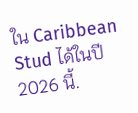ใน Caribbean Stud ได้ในปี 2026 นี้.